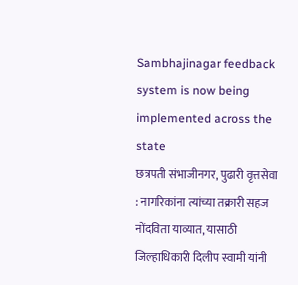Sambhajinagar feedback system is now being implemented across the state
छत्रपती संभाजीनगर, पुढारी वृत्तसेवा : नागरिकांना त्यांच्या तक्रारी सहज नोंदविता याव्यात, यासाठी जिल्हाधिकारी दिलीप स्वामी यांनी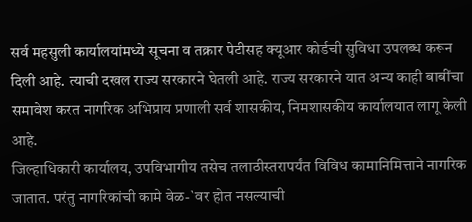सर्व महसुली कार्यालयांमध्ये सूचना व तक्रार पेटीसह क्यूआर कोर्डची सुविधा उपलब्ध करून दिली आहे. त्याची दखल राज्य सरकारने घेतली आहे. राज्य सरकारने यात अन्य काही बाबींचा समावेश करत नागरिक अभिप्राय प्रणाली सर्व शासकीय, निमशासकीय कार्यालयात लागू केली आहे.
जिल्हाधिकारी कार्यालय, उपविभागीय तसेच तलाठीस्तरापर्यंत विविध कामानिमित्ताने नागरिक जातात. परंतु नागरिकांची कामे वेळ-`वर होत नसल्याची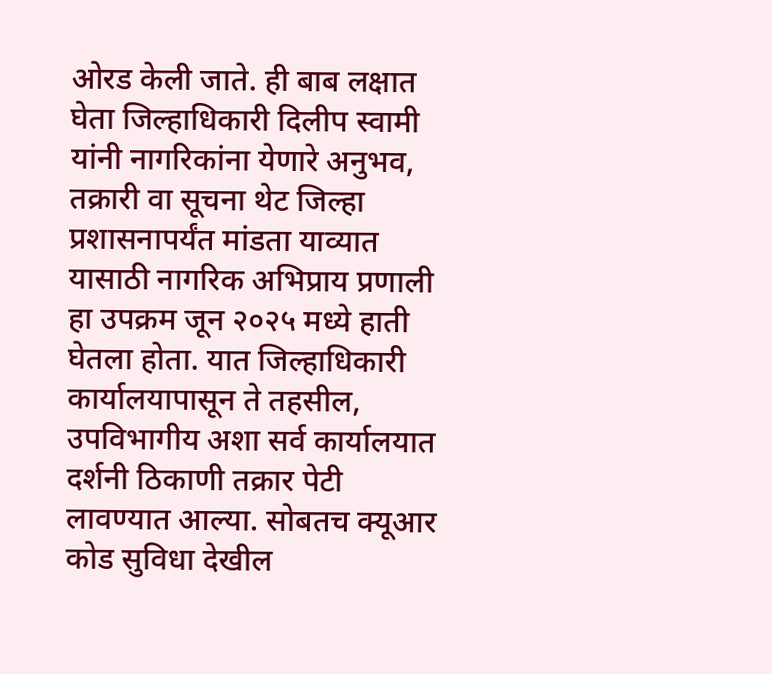ओरड केली जाते. ही बाब लक्षात घेता जिल्हाधिकारी दिलीप स्वामी यांनी नागरिकांना येणारे अनुभव, तक्रारी वा सूचना थेट जिल्हा प्रशासनापर्यंत मांडता याव्यात यासाठी नागरिक अभिप्राय प्रणाली हा उपक्रम जून २०२५ मध्ये हाती घेतला होता. यात जिल्हाधिकारी कार्यालयापासून ते तहसील, उपविभागीय अशा सर्व कार्यालयात दर्शनी ठिकाणी तक्रार पेटी लावण्यात आल्या. सोबतच क्यूआर कोड सुविधा देखील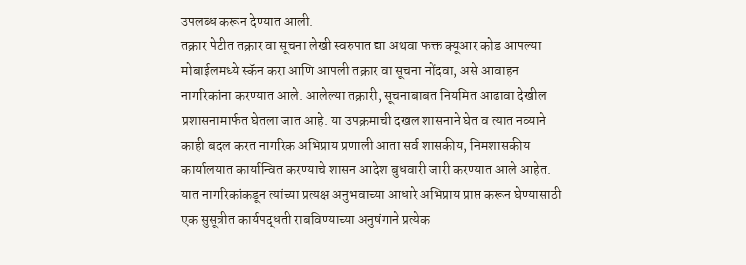उपलब्ध करून देण्यात आली.
तक्रार पेटीत तक्रार वा सूचना लेखी स्वरुपात द्या अथवा फक्त क्यूआर कोड आपल्या मोबाईलमध्ये स्कॅन करा आणि आपली तक्रार वा सूचना नोंदवा, असे आवाहन नागरिकांना करण्यात आले. आलेल्या तक्रारी, सूचनाबाबत नियमित आढावा देखील प्रशासनामार्फत घेतला जात आहे. या उपक्रमाची दखल शासनाने घेत व त्यात नव्याने काही बदल करत नागरिक अभिप्राय प्रणाली आता सर्व शासकीय, निमशासकीय कार्यालयात कार्यान्वित करण्याचे शासन आदेश बुधवारी जारी करण्यात आले आहेत.
यात नागरिकांकडून त्यांच्या प्रत्यक्ष अनुभवाच्या आधारे अभिप्राय प्राप्त करून घेण्यासाठी एक सुसूत्रीत कार्यपद्धती राबविण्याच्या अनुषंगाने प्रत्येक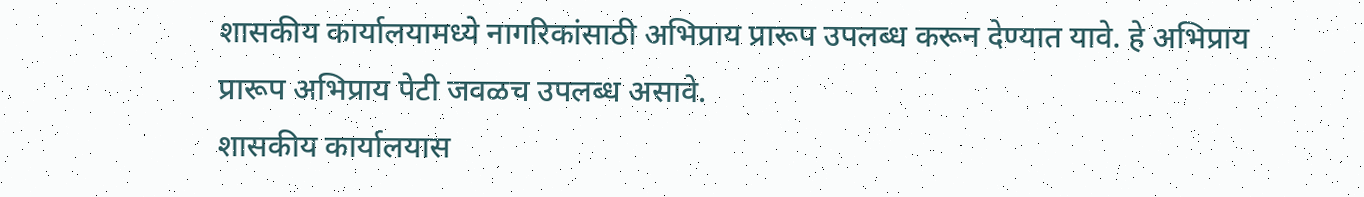शासकीय कार्यालयामध्ये नागरिकांसाठी अभिप्राय प्रारूप उपलब्ध करून देण्यात यावे. हे अभिप्राय प्रारूप अभिप्राय पेटी जवळच उपलब्ध असावे.
शासकीय कार्यालयास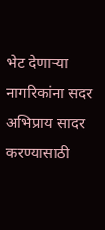भेट देणाऱ्या नागरिकांना सदर अभिप्राय सादर करण्यासाठी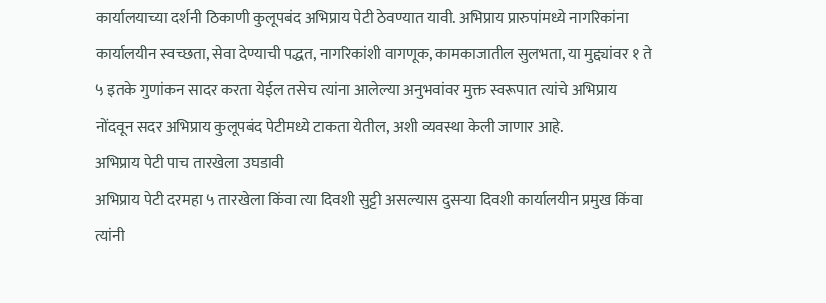कार्यालयाच्या दर्शनी ठिकाणी कुलूपबंद अभिप्राय पेटी ठेवण्यात यावी. अभिप्राय प्रारुपांमध्ये नागरिकांना कार्यालयीन स्वच्छता, सेवा देण्याची पद्धत, नागरिकांशी वागणूक, कामकाजातील सुलभता, या मुद्द्यांवर १ ते ५ इतके गुणांकन सादर करता येईल तसेच त्यांना आलेल्या अनुभवांवर मुक्त स्वरूपात त्यांचे अभिप्राय नोंदवून सदर अभिप्राय कुलूपबंद पेटीमध्ये टाकता येतील, अशी व्यवस्था केली जाणार आहे.
अभिप्राय पेटी पाच तारखेला उघडावी
अभिप्राय पेटी दरमहा ५ तारखेला किंवा त्या दिवशी सुट्टी असल्यास दुसऱ्या दिवशी कार्यालयीन प्रमुख किंवा त्यांनी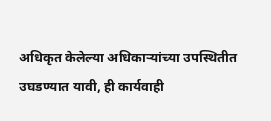अधिकृत केलेल्या अधिकाऱ्यांच्या उपस्थितीत उघडण्यात यावी, ही कार्यवाही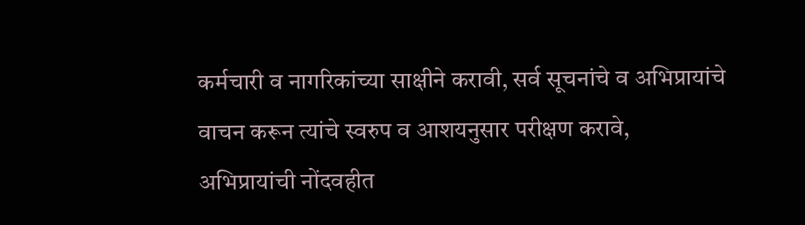कर्मचारी व नागरिकांच्या साक्षीने करावी, सर्व सूचनांचे व अभिप्रायांचे वाचन करून त्यांचे स्वरुप व आशयनुसार परीक्षण करावे, अभिप्रायांची नोंदवहीत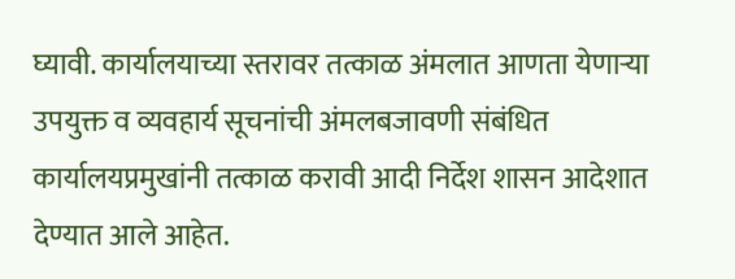घ्यावी. कार्यालयाच्या स्तरावर तत्काळ अंमलात आणता येणाऱ्या उपयुक्त व व्यवहार्य सूचनांची अंमलबजावणी संबंधित कार्यालयप्रमुखांनी तत्काळ करावी आदी निर्देश शासन आदेशात देण्यात आले आहेत.